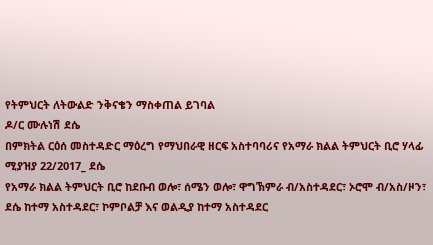የትምህርት ለትውልድ ንቅናቄን ማስቀጠል ይገባል
ዶ/ር ሙሉነሽ ደሴ
በምክትል ርዕሰ መስተዳድር ማዕረግ የማህበራዊ ዘርፍ አስተባባሪና የአማራ ክልል ትምህርት ቢሮ ሃላፊ
ሚያዝያ 22/2017_ ደሴ
የአማራ ክልል ትምህርት ቢሮ ከደቡብ ወሎ፣ ሰሜን ወሎ፣ ዋግኽምራ ብ/አስተዳደር፣ ኦሮሞ ብ/አስ/ዞን፣ ደሴ ከተማ አስተዳደር፣ ኮምቦልቻ እና ወልዲያ ከተማ አስተዳደር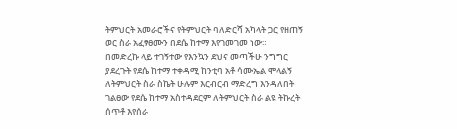ትምህርት አመራሮችና የትምህርት ባለድርሻ አካላት ጋር የዘጠኝ ወር ስራ አፈፃፀሙን በደሴ ከተማ እየገመገመ ነው።
በመድረኩ ላይ ተገኝተው የእንኳን ደህና መጣችሁ ንግግር ያደረጉት የደሴ ከተማ ተቀዳሚ ከንቲባ አቶ ሳሙኤል ሞላልኝ ለትምህርት ስራ ስኬት ሁሉም እርብርብ ማድረግ እንዳለበት ገልፀው የደሴ ከተማ አስተዳደርም ለትምህርት ስራ ልዩ ትኩረት ሰጥቶ እየሰራ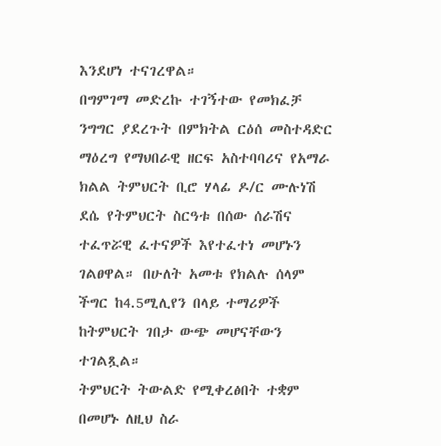እንደሆነ ተናገረዋል።
በግምገማ መድረኩ ተገኝተው የመክፈቻ ንግግር ያደረጉት በምክትል ርዕሰ መስተዳድር ማዕረግ የማህበራዊ ዘርፍ አስተባባሪና የአማራ ክልል ትምህርት ቢሮ ሃላፊ ዶ/ር ሙሉነሽ ደሴ የትምህርት ስርዓቱ በሰው ሰራሽና ተፈጥሯዊ ፈተናዎች እየተፈተነ መሆኑን ገልፀዋል። በሁለት አመቱ የክልሉ ሰላም ችግር ከ4.5ሚሊየን በላይ ተማሪዎች ከትምህርት ገበታ ውጭ መሆናቸውን ተገልጿል።
ትምህርት ትውልድ የሚቀረፅበት ተቋም በመሆኑ ለዚህ ስራ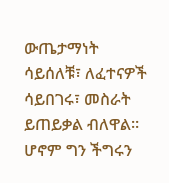ውጤታማነት ሳይሰለቹ፣ ለፈተናዎች ሳይበገሩ፣ መስራት ይጠይቃል ብለዋል። ሆኖም ግን ችግሩን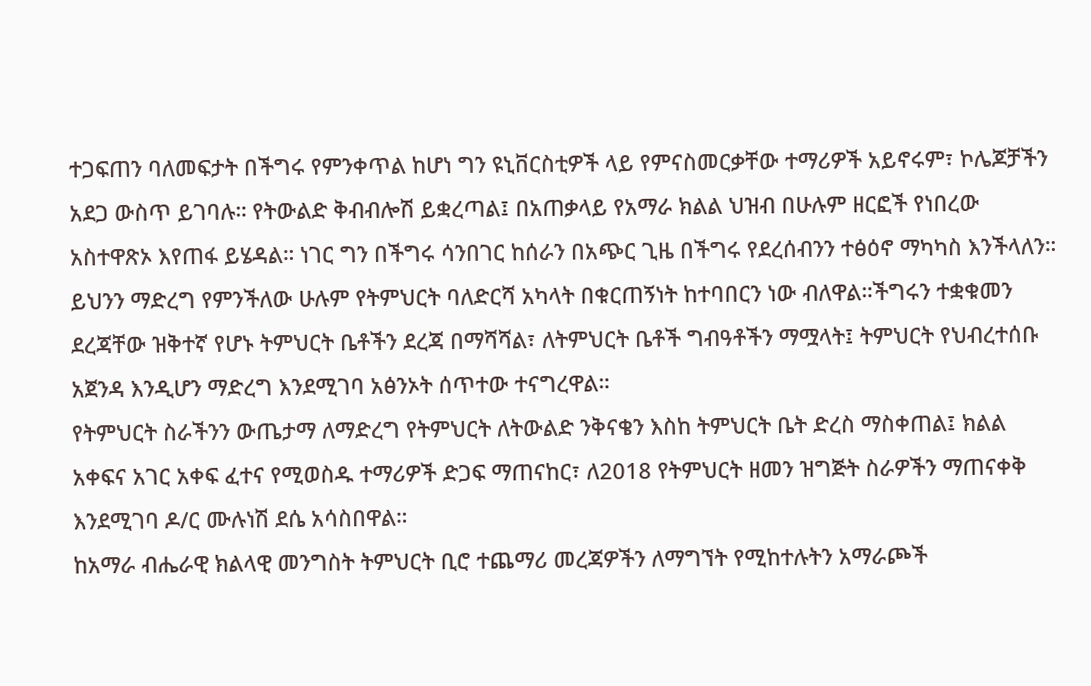ተጋፍጠን ባለመፍታት በችግሩ የምንቀጥል ከሆነ ግን ዩኒቨርስቲዎች ላይ የምናስመርቃቸው ተማሪዎች አይኖሩም፣ ኮሌጆቻችን አደጋ ውስጥ ይገባሉ። የትውልድ ቅብብሎሽ ይቋረጣል፤ በአጠቃላይ የአማራ ክልል ህዝብ በሁሉም ዘርፎች የነበረው አስተዋጽኦ እየጠፋ ይሄዳል። ነገር ግን በችግሩ ሳንበገር ከሰራን በአጭር ጊዜ በችግሩ የደረሰብንን ተፅዕኖ ማካካስ እንችላለን። ይህንን ማድረግ የምንችለው ሁሉም የትምህርት ባለድርሻ አካላት በቁርጠኝነት ከተባበርን ነው ብለዋል።ችግሩን ተቋቁመን ደረጃቸው ዝቅተኛ የሆኑ ትምህርት ቤቶችን ደረጃ በማሻሻል፣ ለትምህርት ቤቶች ግብዓቶችን ማሟላት፤ ትምህርት የህብረተሰቡ አጀንዳ እንዲሆን ማድረግ እንደሚገባ አፅንኦት ሰጥተው ተናግረዋል።
የትምህርት ስራችንን ውጤታማ ለማድረግ የትምህርት ለትውልድ ንቅናቄን እስከ ትምህርት ቤት ድረስ ማስቀጠል፤ ክልል አቀፍና አገር አቀፍ ፈተና የሚወስዱ ተማሪዎች ድጋፍ ማጠናከር፣ ለ2018 የትምህርት ዘመን ዝግጅት ስራዎችን ማጠናቀቅ እንደሚገባ ዶ/ር ሙሉነሽ ደሴ አሳስበዋል።
ከአማራ ብሔራዊ ክልላዊ መንግስት ትምህርት ቢሮ ተጨማሪ መረጃዎችን ለማግኘት የሚከተሉትን አማራጮች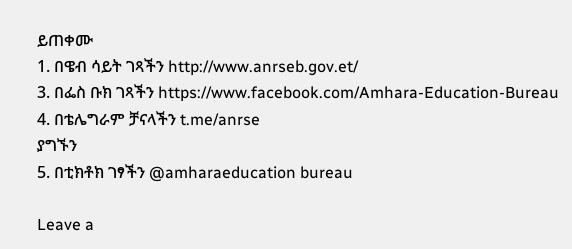ይጠቀሙ
1. በዌብ ሳይት ገጻችን http://www.anrseb.gov.et/
3. በፌስ ቡክ ገጻችን https://www.facebook.com/Amhara-Education-Bureau
4. በቴሌግራም ቻናላችን t.me/anrse
ያግኙን
5. በቲክቶክ ገፃችን @amharaeducation bureau

Leave a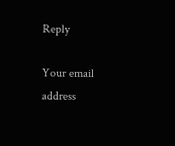Reply

Your email address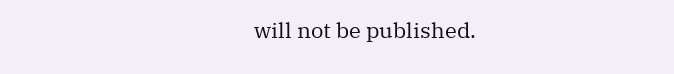will not be published.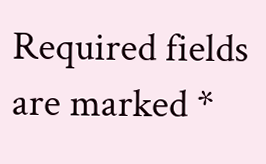Required fields are marked *